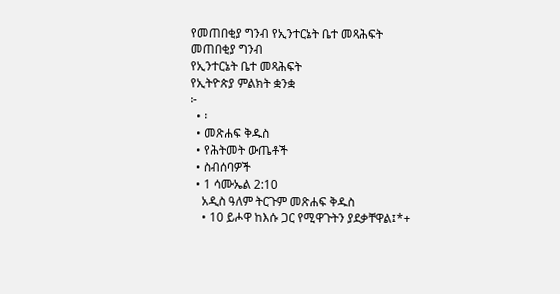የመጠበቂያ ግንብ የኢንተርኔት ቤተ መጻሕፍት
መጠበቂያ ግንብ
የኢንተርኔት ቤተ መጻሕፍት
የኢትዮጵያ ምልክት ቋንቋ
፦
  • ፡
  • መጽሐፍ ቅዱስ
  • የሕትመት ውጤቶች
  • ስብሰባዎች
  • 1 ሳሙኤል 2:10
    አዲስ ዓለም ትርጉም መጽሐፍ ቅዱስ
    • 10 ይሖዋ ከእሱ ጋር የሚዋጉትን ያደቃቸዋል፤*+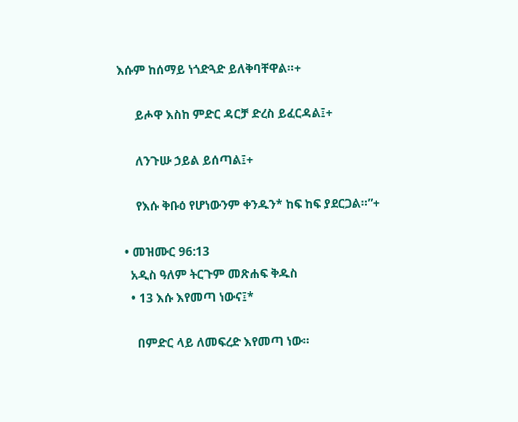እሱም ከሰማይ ነጎድጓድ ይለቅባቸዋል።+

      ይሖዋ እስከ ምድር ዳርቻ ድረስ ይፈርዳል፤+

      ለንጉሡ ኃይል ይሰጣል፤+

      የእሱ ቅቡዕ የሆነውንም ቀንዱን* ከፍ ከፍ ያደርጋል።”+

  • መዝሙር 96:13
    አዲስ ዓለም ትርጉም መጽሐፍ ቅዱስ
    • 13 እሱ እየመጣ ነውና፤*

      በምድር ላይ ለመፍረድ እየመጣ ነው።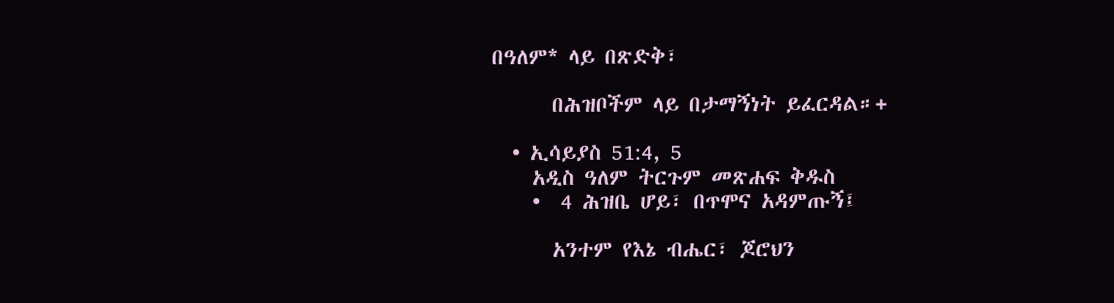በዓለም* ላይ በጽድቅ፣

      በሕዝቦችም ላይ በታማኝነት ይፈርዳል።+

  • ኢሳይያስ 51:4, 5
    አዲስ ዓለም ትርጉም መጽሐፍ ቅዱስ
    •  4 ሕዝቤ ሆይ፣ በጥሞና አዳምጡኝ፤

      አንተም የእኔ ብሔር፣ ጆሮህን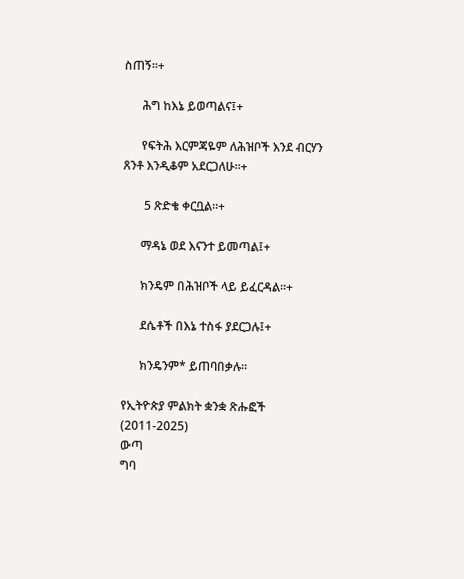ስጠኝ።+

      ሕግ ከእኔ ይወጣልና፤+

      የፍትሕ እርምጃዬም ለሕዝቦች እንደ ብርሃን ጸንቶ እንዲቆም አደርጋለሁ።+

       5 ጽድቄ ቀርቧል።+

      ማዳኔ ወደ እናንተ ይመጣል፤+

      ክንዴም በሕዝቦች ላይ ይፈርዳል።+

      ደሴቶች በእኔ ተስፋ ያደርጋሉ፤+

      ክንዴንም* ይጠባበቃሉ።

የኢትዮጵያ ምልክት ቋንቋ ጽሑፎች (2011-2025)
ውጣ
ግባ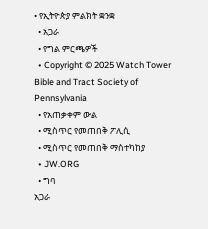• የኢትዮጵያ ምልክት ቋንቋ
  • አጋራ
  • የግል ምርጫዎች
  • Copyright © 2025 Watch Tower Bible and Tract Society of Pennsylvania
  • የአጠቃቀም ውል
  • ሚስጥር የመጠበቅ ፖሊሲ
  • ሚስጥር የመጠበቅ ማስተካከያ
  • JW.ORG
  • ግባ
አጋራ